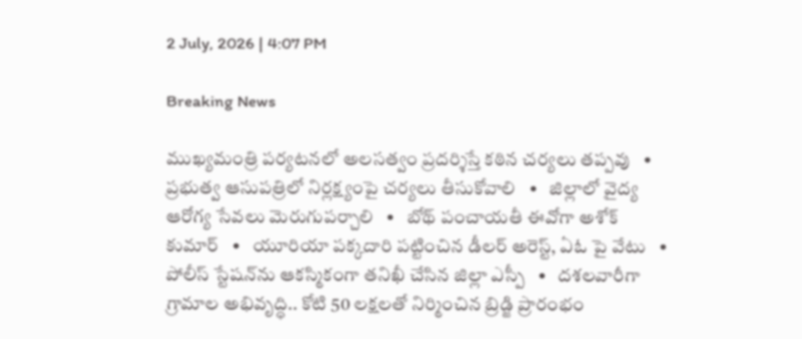2 July, 2026 | 4:07 PM

Breaking News

ముఖ్యమంత్రి పర్యటనలో అలసత్వం ప్రదర్శిస్తే కఠిన చర్యలు తప్పవు   •   ప్రభుత్వ ఆసుపత్రిలో నిర్లక్ష్యంపై చర్యలు తీసుకోవాలి   •   జిల్లాలో వైద్య ఆరోగ్య సేవలు మెరుగుపర్చాలి   •   బోథ్ పంచాయతీ ఈవోగా అశోక్ కుమార్   •   యూరియా పక్కదారి పట్టించిన డీలర్ అరెస్ట్, ఏఓ పై వేటు   •   పోలీస్ స్టేషన్‌ను ఆకస్మికంగా తనిఖీ చేసిన జిల్లా ఎస్పీ   •   దశలవారీగా గ్రామాల అభివృద్ధి.. కోటి 50 లక్షలతో నిర్మించిన బ్రిడ్జి ప్రారంభం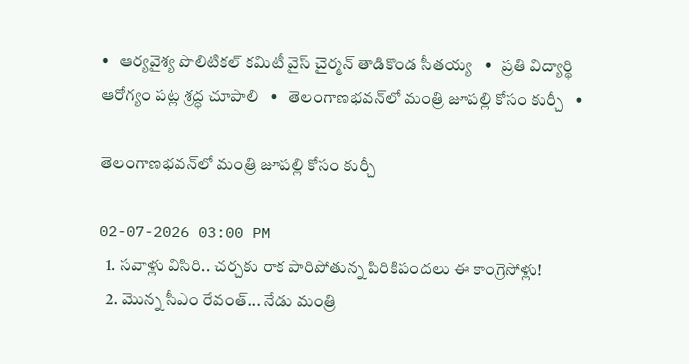•   ఆర్యవైశ్య పొలిటికల్ కమిటీ వైస్ చైర్మన్ తాడికొండ సీతయ్య   •   ప్రతి విద్యార్థి ఆరోగ్యం పట్ల శ్రద్ధ చూపాలి   •   తెలంగాణభవన్‌లో మంత్రి జూపల్లి కోసం కుర్చీ   •

తెలంగాణభవన్‌లో మంత్రి జూపల్లి కోసం కుర్చీ

02-07-2026 03:00 PM
  1. సవాళ్లు విసిరి.. చర్చకు రాక పారిపోతున్న పిరికిపందలు ఈ కాంగ్రెసోళ్లు!
  2. మొన్న సీఎం రేవంత్... నేడు మంత్రి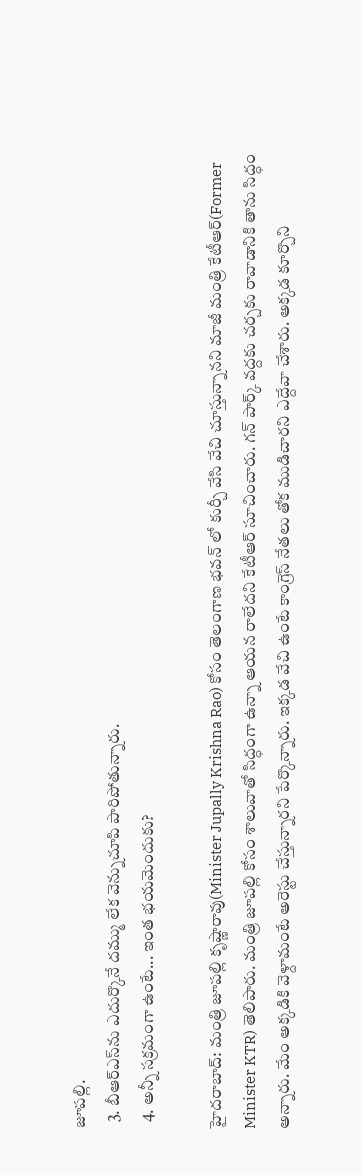జూపల్లి.
  3. బీఆర్ఎస్‌ను ఎదుర్కొనే దమ్ము లేక వెన్నుచూపి పారిపోతున్నారు.
  4. అన్నీ సక్రమంగా ఉంటే... ఇంత భయమెందుకు?

హైదరాబాద్: మంత్రి జూపల్లి కృష్ణారావు(Minister Jupally Krishna Rao) కోసం తెలంగాణ భవన్ లో కుర్చీ వేసి వేచి చూస్తున్నానని మాజీ మంత్రి కేటీఆర్(Former Minister KTR) తెలిపారు. మంత్రి జూపల్లి కోసం శాలువాతో సిద్ధంగా ఉన్నా ఆయన రాలేదని కేటీఆర్ సూచించారు. గన్ పార్క్ వద్దకు చర్చకు రావాడానికి తాను సిద్ధం అన్నారు. మేం అక్కడికి వెళ్దామంటే అరెస్టు చేస్తున్నారని పేర్కొన్నారు. ఇక్కడ వేచి ఉంటే కాంగ్రెస్ నేతలు తోక ముడిచారని ఎద్దేవా చేశారు. అక్కడ కూర్చొని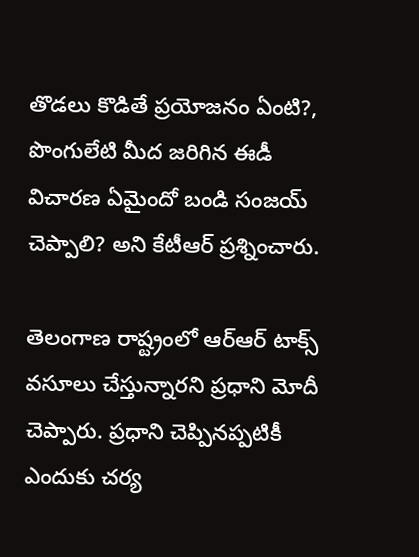తొడలు కొడితే ప్రయోజనం ఏంటి?, పొంగులేటి మీద జరిగిన ఈడీ విచారణ ఏమైందో బండి సంజయ్ చెప్పాలి? అని కేటీఆర్ ప్రశ్నించారు.

తెలంగాణ రాష్ట్రంలో ఆర్ఆర్ టాక్స్ వసూలు చేస్తున్నారని ప్రధాని మోదీ చెప్పారు. ప్రధాని చెప్పినప్పటికీ ఎందుకు చర్య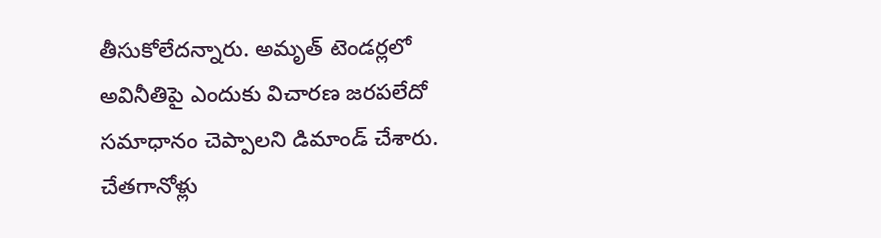తీసుకోలేదన్నారు. అమృత్ టెండర్లలో అవినీతిపై ఎందుకు విచారణ జరపలేదో సమాధానం చెప్పాలని డిమాండ్ చేశారు. చేతగానోళ్లు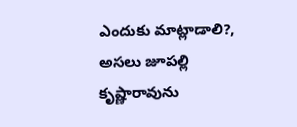ఎందుకు మాట్లాడాలి?, అసలు జూపల్లి కృష్ణారావును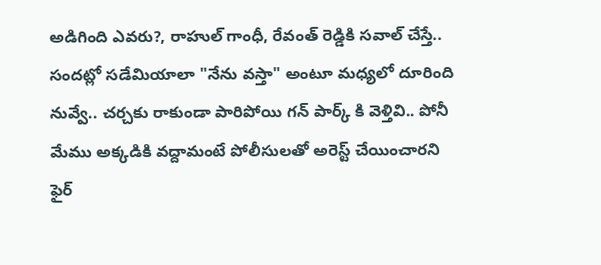అడిగింది ఎవరు?, రాహుల్ గాంధీ, రేవంత్ రెడ్డికి సవాల్ చేస్తే.. సందట్లో సడేమియాలా "నేను వస్తా" అంటూ మధ్యలో దూరింది నువ్వే.. చర్చకు రాకుండా పారిపోయి గన్ పార్క్ కి వెళ్తివి.. పోనీ మేము అక్కడికి వద్దామంటే పోలీసులతో అరెస్ట్ చేయించారని ఫైర్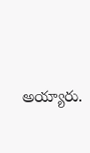అయ్యారు.